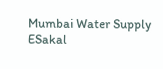Mumbai Water Supply
ESakal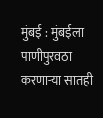मुंबई : मुंबईला पाणीपुरवठा करणाऱ्या सातही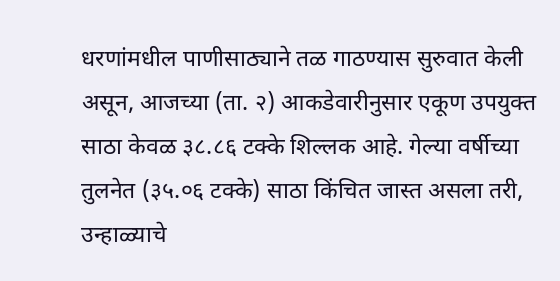धरणांमधील पाणीसाठ्याने तळ गाठण्यास सुरुवात केली असून, आजच्या (ता. २) आकडेवारीनुसार एकूण उपयुक्त साठा केवळ ३८.८६ टक्के शिल्लक आहे. गेल्या वर्षीच्या तुलनेत (३५.०६ टक्के) साठा किंचित जास्त असला तरी, उन्हाळ्याचे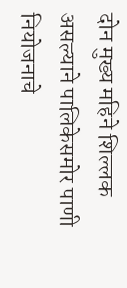दोन मुख्य महिने शिल्लक असल्याने पालिकेसमोर पाणी नियोजनाचे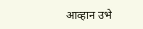आव्हान उभे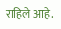राहिले आहे.